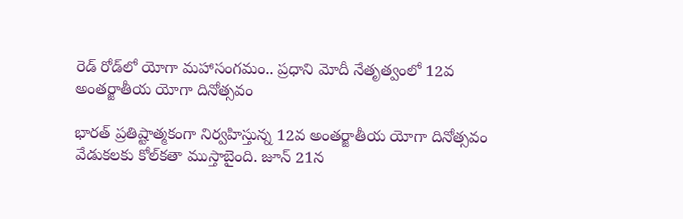రెడ్ రోడ్‌లో యోగా మహాసంగమం.. ప్రధాని మోదీ నేతృత్వంలో 12వ అంతర్జాతీయ యోగా దినోత్సవం

భారత్‌ ప్రతిష్టాత్మకంగా నిర్వహిస్తున్న 12వ అంతర్జాతీయ యోగా దినోత్సవం వేడుకలకు కోల్‌కతా ముస్తాబైంది. జూన్ 21న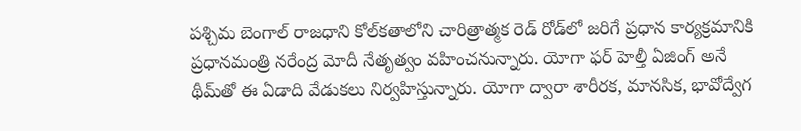పశ్చిమ బెంగాల్ రాజధాని కోల్‌కతాలోని చారిత్రాత్మక రెడ్ రోడ్‌లో జరిగే ప్రధాన కార్యక్రమానికి ప్రధానమంత్రి నరేంద్ర మోదీ నేతృత్వం వహించనున్నారు. యోగా ఫర్ హెల్తీ ఏజింగ్ అనే థీమ్‌తో ఈ ఏడాది వేడుకలు నిర్వహిస్తున్నారు. యోగా ద్వారా శారీరక, మానసిక, భావోద్వేగ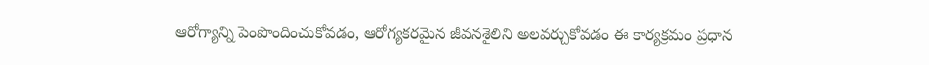ఆరోగ్యాన్ని పెంపొందించుకోవడం, ఆరోగ్యకరమైన జీవనశైలిని అలవర్చుకోవడం ఈ కార్యక్రమం ప్రధాన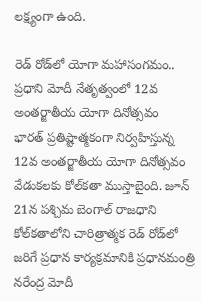లక్ష్యంగా ఉంది.

రెడ్ రోడ్‌లో యోగా మహాసంగమం.. ప్రధాని మోదీ నేతృత్వంలో 12వ అంతర్జాతీయ యోగా దినోత్సవం
భారత్‌ ప్రతిష్టాత్మకంగా నిర్వహిస్తున్న 12వ అంతర్జాతీయ యోగా దినోత్సవం వేడుకలకు కోల్‌కతా ముస్తాబైంది. జూన్ 21న పశ్చిమ బెంగాల్ రాజధాని కోల్‌కతాలోని చారిత్రాత్మక రెడ్ రోడ్‌లో జరిగే ప్రధాన కార్యక్రమానికి ప్రధానమంత్రి నరేంద్ర మోదీ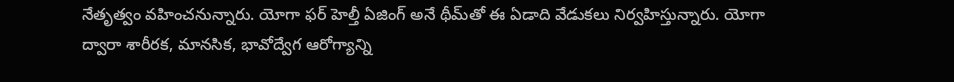నేతృత్వం వహించనున్నారు. యోగా ఫర్ హెల్తీ ఏజింగ్ అనే థీమ్‌తో ఈ ఏడాది వేడుకలు నిర్వహిస్తున్నారు. యోగా ద్వారా శారీరక, మానసిక, భావోద్వేగ ఆరోగ్యాన్ని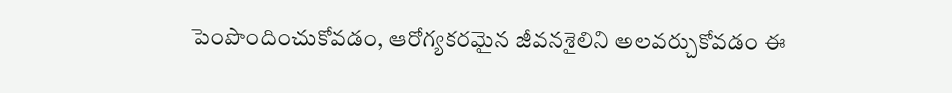పెంపొందించుకోవడం, ఆరోగ్యకరమైన జీవనశైలిని అలవర్చుకోవడం ఈ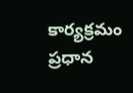కార్యక్రమం ప్రధాన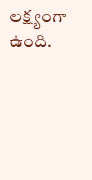లక్ష్యంగా ఉంది.